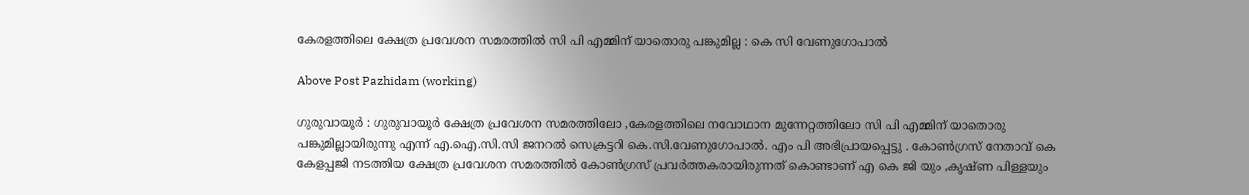കേരളത്തിലെ ക്ഷേത്ര പ്രവേശന സമരത്തിൽ സി പി എമ്മിന് യാതൊരു പങ്കുമില്ല : കെ സി വേണുഗോപാൽ

Above Post Pazhidam (working)

ഗുരുവായൂർ : ഗുരുവായൂർ ക്ഷേത്ര പ്രവേശന സമരത്തിലോ ,കേരളത്തിലെ നവോഥാന മുന്നേറ്റത്തിലോ സി പി എമ്മിന് യാതൊരു പങ്കുമില്ലായിരുന്നു എന്ന് എ.ഐ.സി.സി ജനറൽ സെക്രട്ടറി കെ.സി.വേണുഗോപാൽ. എം പി അഭിപ്രായപ്പെട്ടു . കോൺഗ്രസ് നേതാവ് കെ കേളപ്പജി നടത്തിയ ക്ഷേത്ര പ്രവേശന സമരത്തിൽ കോൺഗ്രസ് പ്രവർത്തകരായിരുന്നത് കൊണ്ടാണ് എ കെ ജി യും ,കൃഷ്ണ പിള്ളയും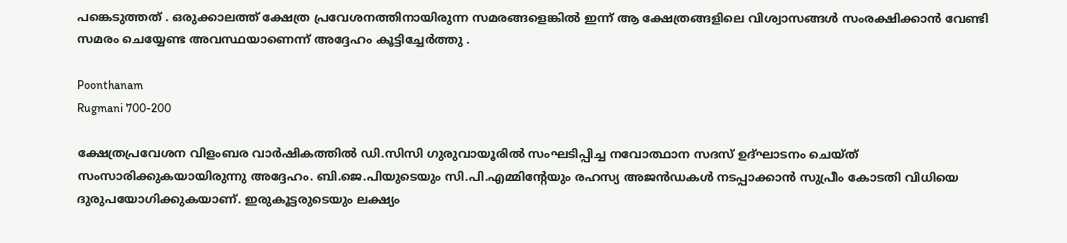പങ്കെടുത്തത് . ഒരുക്കാലത്ത് ക്ഷേത്ര പ്രവേശനത്തിനായിരുന്ന സമരങ്ങളെങ്കിൽ ഇന്ന് ആ ക്ഷേത്രങ്ങളിലെ വിശ്വാസങ്ങൾ സംരക്ഷിക്കാൻ വേണ്ടി സമരം ചെയ്യേണ്ട അവസ്ഥയാണെന്ന് അദ്ദേഹം കൂട്ടിച്ചേർത്തു .

Poonthanam
Rugmani 700-200

ക്ഷേത്രപ്രവേശന വിളംബര വാർഷികത്തിൽ ഡി.സിസി ഗുരുവായൂരിൽ സംഘടിപ്പിച്ച നവോത്ഥാന സദസ് ഉദ്ഘാടനം ചെയ്ത് സംസാരിക്കുകയായിരുന്നു അദ്ദേഹം. ബി.ജെ.പിയുടെയും സി.പി.എമ്മിന്റേയും രഹസ്യ അജൻഡകൾ നടപ്പാക്കാൻ സുപ്രീം കോടതി വിധിയെ ദുരുപയോഗിക്കുകയാണ്. ഇരുകൂട്ടരുടെയും ലക്ഷ്യം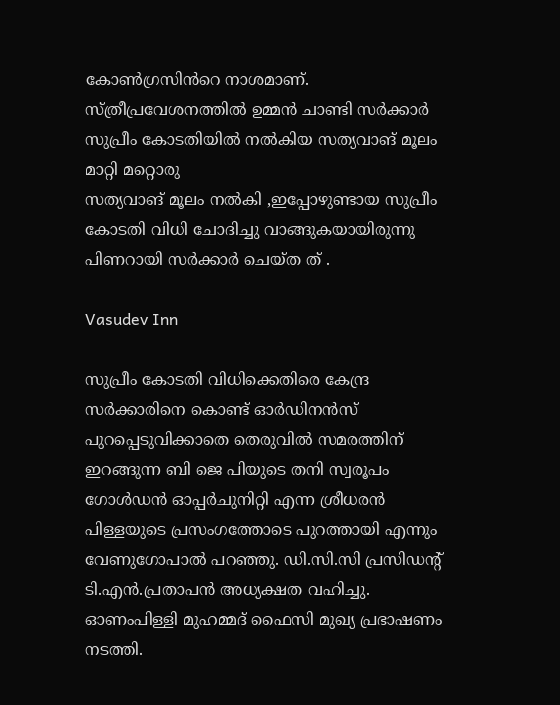കോൺഗ്രസിൻറെ നാശമാണ്. സ്ത്രീപ്രവേശനത്തിൽ ഉമ്മൻ ചാണ്ടി സർക്കാർ സുപ്രീം കോടതിയിൽ നൽകിയ സത്യവാങ് മൂലം മാറ്റി മറ്റൊരു
സത്യവാങ് മൂലം നൽകി ,ഇപ്പോഴുണ്ടായ സുപ്രീം കോടതി വിധി ചോദിച്ചു വാങ്ങുകയായിരുന്നു പിണറായി സർക്കാർ ചെയ്‌ത ത് .

Vasudev Inn

സുപ്രീം കോടതി വിധിക്കെതിരെ കേന്ദ്ര സർക്കാരിനെ കൊണ്ട് ഓർഡിനൻസ് പുറപ്പെടുവിക്കാതെ തെരുവിൽ സമരത്തിന് ഇറങ്ങുന്ന ബി ജെ പിയുടെ തനി സ്വരൂപം ഗോൾഡൻ ഓപ്പർചുനിറ്റി എന്ന ശ്രീധരൻ പിള്ളയുടെ പ്രസംഗത്തോടെ പുറത്തായി എന്നും വേണുഗോപാൽ പറഞ്ഞു. ഡി.സി.സി പ്രസിഡന്റ് ടി.എൻ.പ്രതാപൻ അധ്യക്ഷത വഹിച്ചു. ഓണംപിള്ളി മുഹമ്മദ് ഫൈസി മുഖ്യ പ്രഭാഷണം നടത്തി.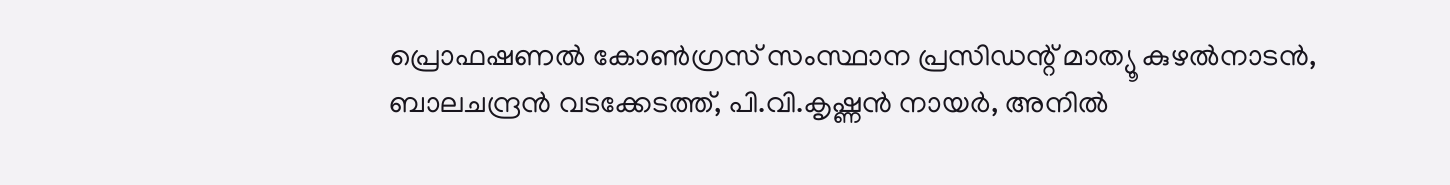പ്രൊഫഷണൽ കോൺഗ്രസ് സംസ്ഥാന പ്രസിഡന്റ് മാത്യൂ കുഴൽനാടൻ, ബാലചന്ദ്രൻ വടക്കേടത്ത്, പി.വി.കൃഷ്ണൻ നായർ, അനിൽ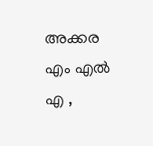അക്കര എം എൽ എ ,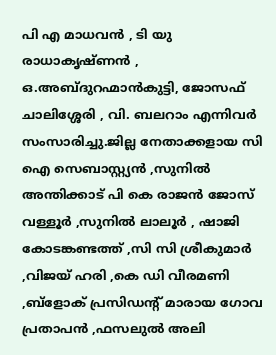പി എ മാധവൻ , ടി യു രാധാകൃഷ്ണൻ , ഒ.അബ്ദുറഹ്മാൻകുട്ടി, ജോസഫ് ചാലിശ്ശേരി , വി. ബലറാം എന്നിവർ സംസാരിച്ചു.ജില്ല നേതാക്കളായ സി ഐ സെബാസ്റ്റ്യൻ ,സുനിൽ അന്തിക്കാട് പി കെ രാജൻ ജോസ് വള്ളൂർ ,സുനിൽ ലാലൂർ , ഷാജി കോടങ്കണ്ടത്ത് ,സി സി ശ്രീകുമാർ ,വിജയ് ഹരി ,കെ ഡി വീരമണി ,ബ്ളോക് പ്രസിഡന്റ് മാരായ ഗോവ പ്രതാപൻ ,ഫസലുൽ അലി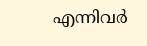എന്നിവർ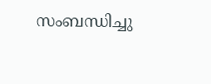സംബന്ധിച്ചു